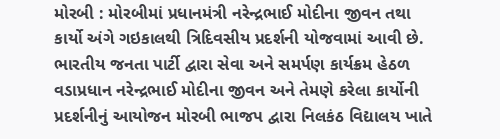મોરબી : મોરબીમાં પ્રધાનમંત્રી નરેન્દ્રભાઈ મોદીના જીવન તથા કાર્યો અંગે ગઇકાલથી ત્રિદિવસીય પ્રદર્શની યોજવામાં આવી છે. ભારતીય જનતા પાર્ટી દ્વારા સેવા અને સમર્પણ કાર્યક્રમ હેઠળ વડાપ્રધાન નરેન્દ્રભાઈ મોદીના જીવન અને તેમણે કરેલા કાર્યોની પ્રદર્શનીનું આયોજન મોરબી ભાજપ દ્વારા નિલકંઠ વિદ્યાલય ખાતે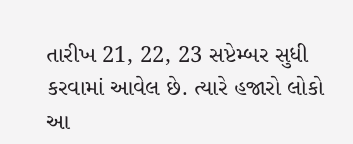તારીખ 21, 22, 23 સપ્ટેમ્બર સુધી કરવામાં આવેલ છે. ત્યારે હજારો લોકો આ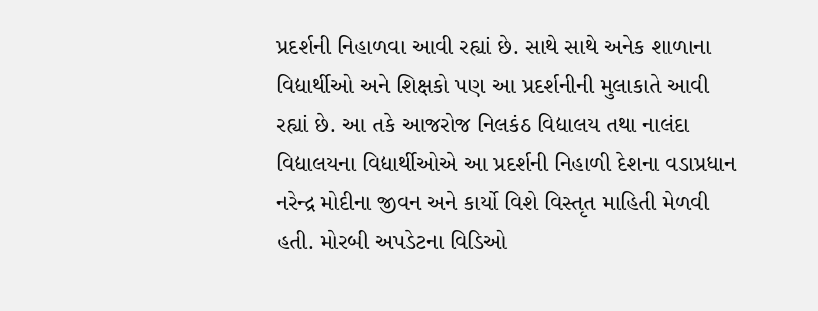પ્રદર્શની નિહાળવા આવી રહ્યાં છે. સાથે સાથે અનેક શાળાના વિદ્યાર્થીઓ અને શિક્ષકો પણ આ પ્રદર્શનીની મુલાકાતે આવી રહ્યાં છે. આ તકે આજરોજ નિલકંઠ વિદ્યાલય તથા નાલંદા વિદ્યાલયના વિદ્યાર્થીઓએ આ પ્રદર્શની નિહાળી દેશના વડાપ્રધાન નરેન્દ્ર મોદીના જીવન અને કાર્યો વિશે વિસ્તૃત માહિતી મેળવી હતી. મોરબી અપડેટના વિડિઓ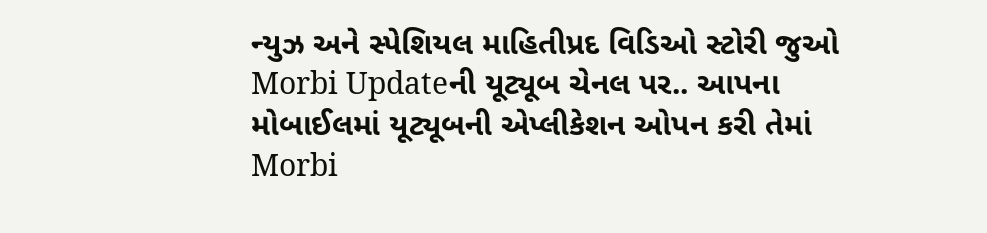ન્યુઝ અને સ્પેશિયલ માહિતીપ્રદ વિડિઓ સ્ટોરી જુઓ Morbi Updateની યૂટ્યૂબ ચેનલ પર.. આપના મોબાઈલમાં યૂટ્યૂબની એપ્લીકેશન ઓપન કરી તેમાં Morbi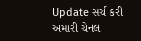Update સર્ચ કરી અમારી ચેનલ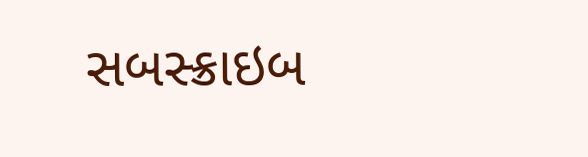સબસ્ક્રાઇબ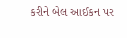કરીને બેલ આઈકન પર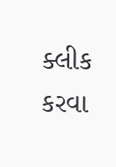ક્લીક કરવા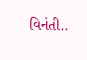વિનંતી..